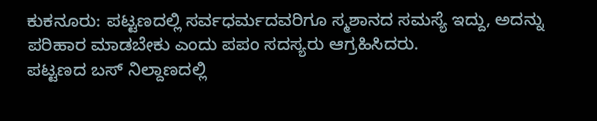ಕುಕನೂರು: ಪಟ್ಟಣದಲ್ಲಿ ಸರ್ವಧರ್ಮದವರಿಗೂ ಸ್ಮಶಾನದ ಸಮಸ್ಯೆ ಇದ್ದು, ಅದನ್ನು ಪರಿಹಾರ ಮಾಡಬೇಕು ಎಂದು ಪಪಂ ಸದಸ್ಯರು ಆಗ್ರಹಿಸಿದರು.
ಪಟ್ಟಣದ ಬಸ್ ನಿಲ್ದಾಣದಲ್ಲಿ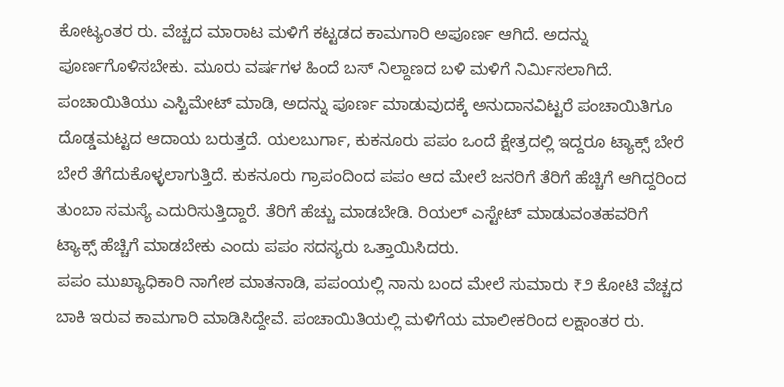ಕೋಟ್ಯಂತರ ರು. ವೆಚ್ಚದ ಮಾರಾಟ ಮಳಿಗೆ ಕಟ್ಟಡದ ಕಾಮಗಾರಿ ಅಪೂರ್ಣ ಆಗಿದೆ. ಅದನ್ನು ಪೂರ್ಣಗೊಳಿಸಬೇಕು. ಮೂರು ವರ್ಷಗಳ ಹಿಂದೆ ಬಸ್ ನಿಲ್ದಾಣದ ಬಳಿ ಮಳಿಗೆ ನಿರ್ಮಿಸಲಾಗಿದೆ. ಪಂಚಾಯಿತಿಯು ಎಸ್ಟಿಮೇಟ್ ಮಾಡಿ, ಅದನ್ನು ಪೂರ್ಣ ಮಾಡುವುದಕ್ಕೆ ಅನುದಾನವಿಟ್ಟರೆ ಪಂಚಾಯಿತಿಗೂ ದೊಡ್ಡಮಟ್ಟದ ಆದಾಯ ಬರುತ್ತದೆ. ಯಲಬುರ್ಗಾ, ಕುಕನೂರು ಪಪಂ ಒಂದೆ ಕ್ಷೇತ್ರದಲ್ಲಿ ಇದ್ದರೂ ಟ್ಯಾಕ್ಸ್ ಬೇರೆ ಬೇರೆ ತೆಗೆದುಕೊಳ್ಳಲಾಗುತ್ತಿದೆ. ಕುಕನೂರು ಗ್ರಾಪಂದಿಂದ ಪಪಂ ಆದ ಮೇಲೆ ಜನರಿಗೆ ತೆರಿಗೆ ಹೆಚ್ಚಿಗೆ ಆಗಿದ್ದರಿಂದ ತುಂಬಾ ಸಮಸ್ಯೆ ಎದುರಿಸುತ್ತಿದ್ದಾರೆ. ತೆರಿಗೆ ಹೆಚ್ಚು ಮಾಡಬೇಡಿ. ರಿಯಲ್ ಎಸ್ಟೇಟ್ ಮಾಡುವಂತಹವರಿಗೆ ಟ್ಯಾಕ್ಸ್ ಹೆಚ್ಚಿಗೆ ಮಾಡಬೇಕು ಎಂದು ಪಪಂ ಸದಸ್ಯರು ಒತ್ತಾಯಿಸಿದರು.
ಪಪಂ ಮುಖ್ಯಾಧಿಕಾರಿ ನಾಗೇಶ ಮಾತನಾಡಿ, ಪಪಂಯಲ್ಲಿ ನಾನು ಬಂದ ಮೇಲೆ ಸುಮಾರು ₹೨ ಕೋಟಿ ವೆಚ್ಚದ ಬಾಕಿ ಇರುವ ಕಾಮಗಾರಿ ಮಾಡಿಸಿದ್ದೇವೆ. ಪಂಚಾಯಿತಿಯಲ್ಲಿ ಮಳಿಗೆಯ ಮಾಲೀಕರಿಂದ ಲಕ್ಷಾಂತರ ರು.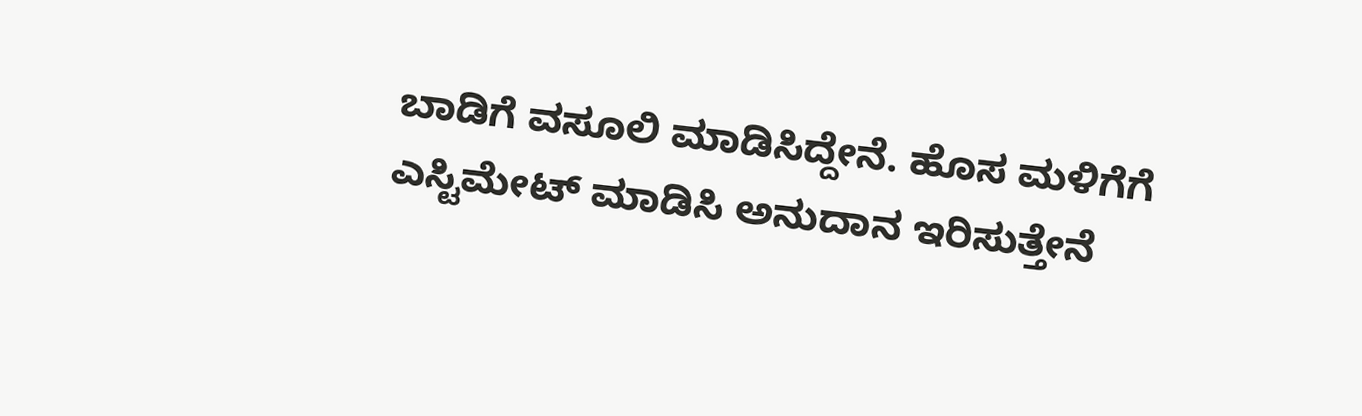ಬಾಡಿಗೆ ವಸೂಲಿ ಮಾಡಿಸಿದ್ದೇನೆ. ಹೊಸ ಮಳಿಗೆಗೆ ಎಸ್ಟಿಮೇಟ್ ಮಾಡಿಸಿ ಅನುದಾನ ಇರಿಸುತ್ತೇನೆ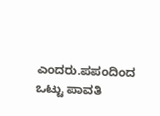ಎಂದರು.ಪಪಂದಿಂದ ಒಟ್ಟು ಪಾವತಿ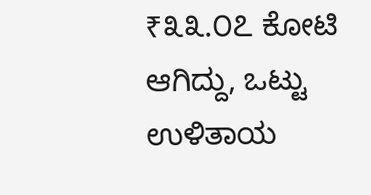₹೩೩.೦೭ ಕೋಟಿ ಆಗಿದ್ದು, ಒಟ್ಟು ಉಳಿತಾಯ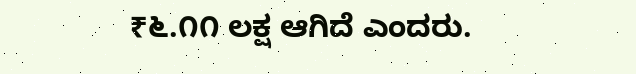₹೬.೧೧ ಲಕ್ಷ ಆಗಿದೆ ಎಂದರು.